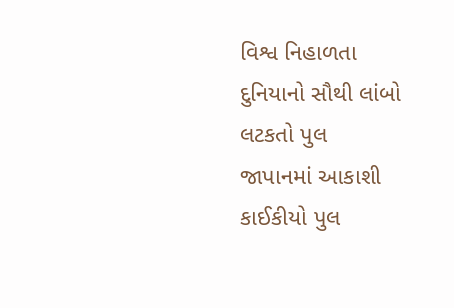વિશ્વ નિહાળતા
દુનિયાનો સૌથી લાંબો લટકતો પુલ
જાપાનમાં આકાશી કાઈકીયો પુલ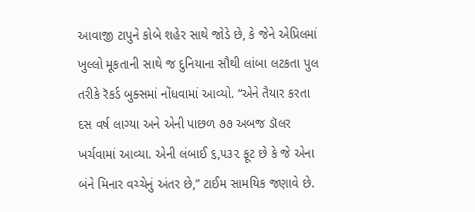આવાજી ટાપુને કોબે શહેર સાથે જોડે છે, કે જેને એપ્રિલમાં ખુલ્લો મૂકતાની સાથે જ દુનિયાના સૌથી લાંબા લટકતા પુલ તરીકે રૅકર્ડ બુક્સમાં નોંધવામાં આવ્યો. “એને તૈયાર કરતા દસ વર્ષ લાગ્યા અને એની પાછળ ૭૭ અબજ ડૉલર ખર્ચવામાં આવ્યા. એની લંબાઈ ૬,૫૩૨ ફૂટ છે કે જે એના બંને મિનાર વચ્ચેનું અંતર છે,” ટાઈમ સામયિક જણાવે છે.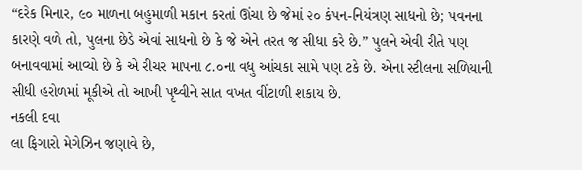“દરેક મિનાર, ૯૦ માળના બહુમાળી મકાન કરતાં ઊંચા છે જેમાં ૨૦ કંપન-નિયંત્રણ સાધનો છે; પવનના કારણે વળે તો, પુલના છેડે એવાં સાધનો છે કે જે એને તરત જ સીધા કરે છે.” પુલને એવી રીતે પણ બનાવવામાં આવ્યો છે કે એ રીચર માપના ૮.૦ના વધુ આંચકા સામે પણ ટકે છે. એના સ્ટીલના સળિયાની સીધી હરોળમાં મૂકીએ તો આખી પૃથ્વીને સાત વખત વીંટાળી શકાય છે.
નકલી દવા
લા ફિગારો મેગેઝિન જણાવે છે,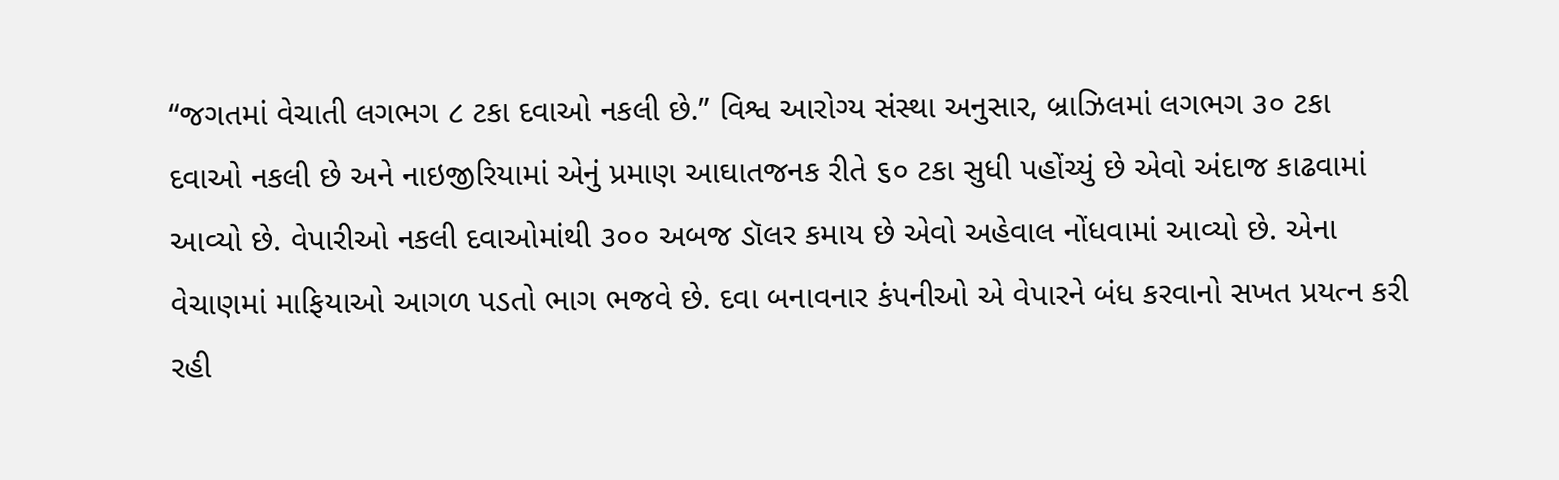“જગતમાં વેચાતી લગભગ ૮ ટકા દવાઓ નકલી છે.” વિશ્વ આરોગ્ય સંસ્થા અનુસાર, બ્રાઝિલમાં લગભગ ૩૦ ટકા દવાઓ નકલી છે અને નાઇજીરિયામાં એનું પ્રમાણ આઘાતજનક રીતે ૬૦ ટકા સુધી પહોંચ્યું છે એવો અંદાજ કાઢવામાં આવ્યો છે. વેપારીઓ નકલી દવાઓમાંથી ૩૦૦ અબજ ડૉલર કમાય છે એવો અહેવાલ નોંધવામાં આવ્યો છે. એના વેચાણમાં માફિયાઓ આગળ પડતો ભાગ ભજવે છે. દવા બનાવનાર કંપનીઓ એ વેપારને બંધ કરવાનો સખત પ્રયત્ન કરી રહી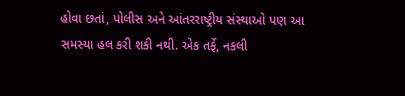હોવા છતાં, પોલીસ અને આંતરરાષ્ટ્રીય સંસ્થાઓ પણ આ સમસ્યા હલ કરી શકી નથી. એક તર્ફે, નકલી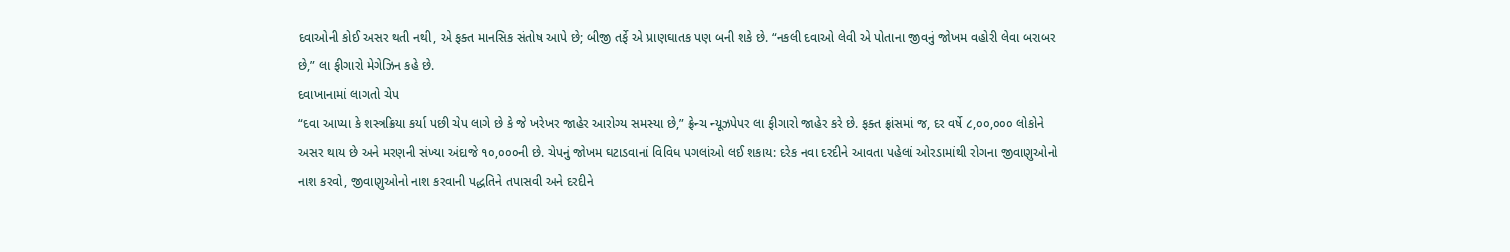દવાઓની કોઈ અસર થતી નથી, એ ફક્ત માનસિક સંતોષ આપે છે; બીજી તર્ફે એ પ્રાણઘાતક પણ બની શકે છે. “નકલી દવાઓ લેવી એ પોતાના જીવનું જોખમ વહોરી લેવા બરાબર છે,” લા ફીગારો મેગેઝિન કહે છે.
દવાખાનામાં લાગતો ચેપ
“દવા આપ્યા કે શસ્ત્રક્રિયા કર્યા પછી ચેપ લાગે છે કે જે ખરેખર જાહેર આરોગ્ય સમસ્યા છે,” ફ્રેન્ચ ન્યૂઝપેપર લા ફીગારો જાહેર કરે છે. ફક્ત ફ્રાંસમાં જ, દર વર્ષે ૮,૦૦,૦૦૦ લોકોને અસર થાય છે અને મરણની સંખ્યા અંદાજે ૧૦,૦૦૦ની છે. ચેપનું જોખમ ઘટાડવાનાં વિવિધ પગલાંઓ લઈ શકાય: દરેક નવા દરદીને આવતા પહેલાં ઓરડામાંથી રોગના જીવાણુઓનો નાશ કરવો, જીવાણુઓનો નાશ કરવાની પદ્ધતિને તપાસવી અને દરદીને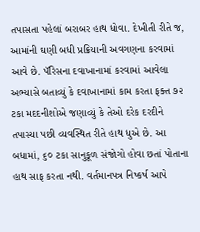તપાસતા પહેલાં બરાબર હાથ ધોવા. દેખીતી રીતે જ, આમાંની ઘણી બધી પ્રક્રિયાની અવગણના કરવામાં આવે છે. પૅરિસના દવાખાનામાં કરવામાં આવેલા અભ્યાસે બતાવ્યું કે દવાખાનામાં કામ કરતા ફક્ત ૭૨ ટકા મદદનીશોએ જણાવ્યું કે તેઓ દરેક દરદીને તપાસ્યા પછી વ્યવસ્થિત રીતે હાથ ધુએ છે. આ બધામાં, ૬૦ ટકા સાનુકૂળ સંજોગો હોવા છતાં પોતાના હાથ સાફ કરતા નથી. વર્તમાનપત્ર નિષ્કર્ષ આપે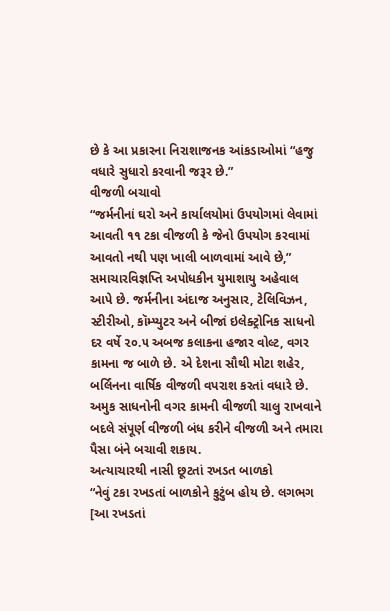છે કે આ પ્રકારના નિરાશાજનક આંકડાઓમાં “હજુ વધારે સુધારો કરવાની જરૂર છે.”
વીજળી બચાવો
“જર્મનીનાં ઘરો અને કાર્યાલયોમાં ઉપયોગમાં લેવામાં આવતી ૧૧ ટકા વીજળી કે જેનો ઉપયોગ કરવામાં આવતો નથી પણ ખાલી બાળવામાં આવે છે,” સમાચારવિજ્ઞપ્તિ અપોધકીન યુમાશાયુ અહેવાલ આપે છે. જર્મનીના અંદાજ અનુસાર, ટેલિવિઝન, સ્ટીરીઓ, કૉમ્પ્યુટર અને બીજાં ઇલેક્ટ્રોનિક સાધનો દર વર્ષે ૨૦.૫ અબજ કલાકના હજાર વોલ્ટ, વગર કામના જ બાળે છે. એ દેશના સૌથી મોટા શહેર, બર્લિનના વાર્ષિક વીજળી વપરાશ કરતાં વધારે છે. અમુક સાધનોની વગર કામની વીજળી ચાલુ રાખવાને બદલે સંપૂર્ણ વીજળી બંધ કરીને વીજળી અને તમારા પૈસા બંને બચાવી શકાય.
અત્યાચારથી નાસી છૂટતાં રખડત બાળકો
“નેવું ટકા રખડતાં બાળકોને કુટુંબ હોય છે. લગભગ [આ રખડતાં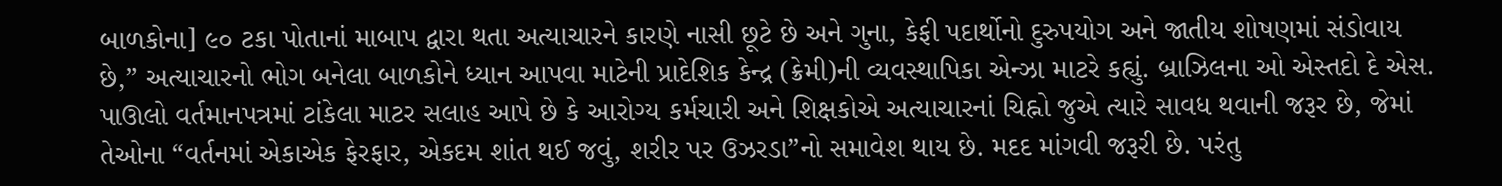બાળકોના] ૯૦ ટકા પોતાનાં માબાપ દ્વારા થતા અત્યાચારને કારણે નાસી છૂટે છે અને ગુના, કેફી પદાર્થોનો દુરુપયોગ અને જાતીય શોષણમાં સંડોવાય છે,” અત્યાચારનો ભોગ બનેલા બાળકોને ધ્યાન આપવા માટેની પ્રાદેશિક કેન્દ્ર (ક્રેમી)ની વ્યવસ્થાપિકા એન્ઝા માટરે કહ્યું. બ્રાઝિલના ઓ એસ્તદો દે એસ. પાઊલો વર્તમાનપત્રમાં ટાંકેલા માટર સલાહ આપે છે કે આરોગ્ય કર્મચારી અને શિક્ષકોએ અત્યાચારનાં ચિહ્નો જુએ ત્યારે સાવધ થવાની જરૂર છે, જેમાં તેઓના “વર્તનમાં એકાએક ફેરફાર, એકદમ શાંત થઈ જવું, શરીર પર ઉઝરડા”નો સમાવેશ થાય છે. મદદ માંગવી જરૂરી છે. પરંતુ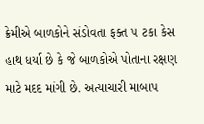ક્રેમીએ બાળકોને સંડોવતા ફક્ત ૫ ટકા કેસ હાથ ધર્યા છે કે જે બાળકોએ પોતાના રક્ષણ માટે મદદ માંગી છે. અત્યાચારી માબાપ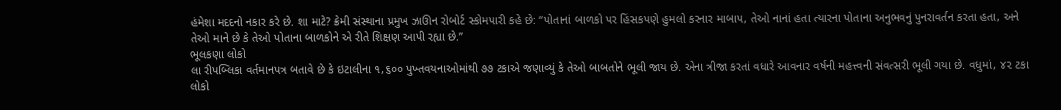હંમેશા મદદનો નકાર કરે છે. શા માટે? ક્રેમી સંસ્થાના પ્રમુખ ઝાઊન રોબોર્ટ સ્કોમપારી કહે છે: “પોતાનાં બાળકો પર હિંસકપણે હુમલો કરનાર માબાપ, તેઓ નાનાં હતા ત્યારના પોતાના અનુભવનું પુનરાવર્તન કરતા હતા, અને તેઓ માને છે કે તેઓ પોતાના બાળકોને એ રીતે શિક્ષણ આપી રહ્યા છે.”
ભૂલકણા લોકો
લા રીપબ્લિકા વર્તમાનપત્ર બતાવે છે કે ઇટાલીના ૧,૬૦૦ પુખ્તવયનાઓમાંથી ૭૭ ટકાએ જણાવ્યું કે તેઓ બાબતોને ભૂલી જાય છે. એના ત્રીજા કરતાં વધારે આવનાર વર્ષની મહત્ત્વની સંવત્સરી ભૂલી ગયા છે. વધુમાં, ૪૨ ટકા લોકો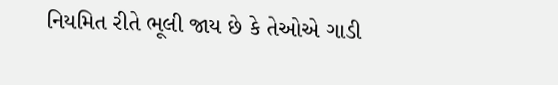નિયમિત રીતે ભૂલી જાય છે કે તેઓએ ગાડી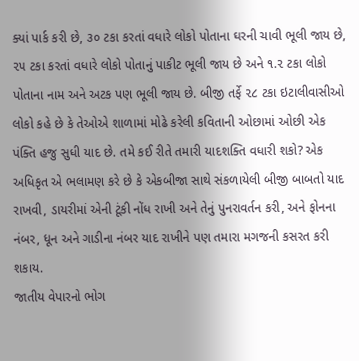ક્યાં પાર્ક કરી છે, ૩૦ ટકા કરતાં વધારે લોકો પોતાના ઘરની ચાવી ભૂલી જાય છે, ૨૫ ટકા કરતાં વધારે લોકો પોતાનું પાકીટ ભૂલી જાય છે અને ૧.૨ ટકા લોકો પોતાના નામ અને અટક પણ ભૂલી જાય છે. બીજી તર્ફે ૨૮ ટકા ઇટાલીવાસીઓ લોકો કહે છે કે તેઓએ શાળામાં મોઢે કરેલી કવિતાની ઓછામાં ઓછી એક પંક્તિ હજુ સુધી યાદ છે. તમે કઈ રીતે તમારી યાદશક્તિ વધારી શકો? એક અધિકૃત એ ભલામણ કરે છે કે એકબીજા સાથે સંકળાયેલી બીજી બાબતો યાદ રાખવી, ડાયરીમાં એની ટૂંકી નોંધ રાખી અને તેનું પુનરાવર્તન કરી, અને ફોનના નંબર, ધૂન અને ગાડીના નંબર યાદ રાખીને પણ તમારા મગજની કસરત કરી શકાય.
જાતીય વેપારનો ભોગ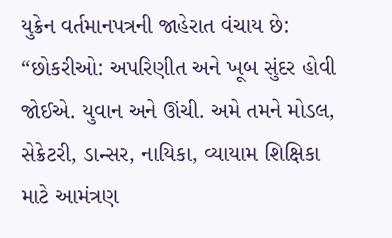યુક્રેન વર્તમાનપત્રની જાહેરાત વંચાય છે: “છોકરીઓ: અપરિણીત અને ખૂબ સુંદર હોવી જોઈએ. યુવાન અને ઊંચી. અમે તમને મોડલ, સેક્રેટરી, ડાન્સર, નાયિકા, વ્યાયામ શિક્ષિકા માટે આમંત્રણ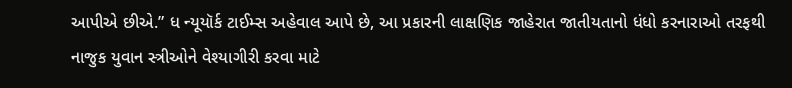આપીએ છીએ.” ધ ન્યૂયૉર્ક ટાઈમ્સ અહેવાલ આપે છે, આ પ્રકારની લાક્ષણિક જાહેરાત જાતીયતાનો ધંધો કરનારાઓ તરફથી નાજુક યુવાન સ્ત્રીઓને વેશ્યાગીરી કરવા માટે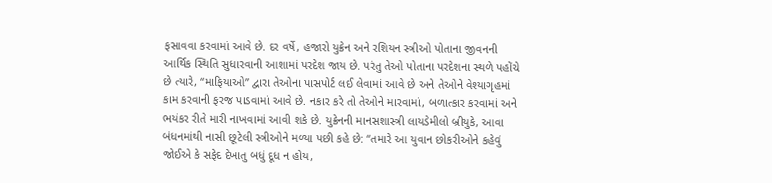ફસાવવા કરવામાં આવે છે. દર વર્ષે, હજારો યુક્રેન અને રશિયન સ્ત્રીઓ પોતાના જીવનની આર્થિક સ્થિતિ સુધારવાની આશામાં પરદેશ જાય છે. પરંતુ તેઓ પોતાના પરદેશના સ્થળે પહોંચે છે ત્યારે, “માફિયાઓ” દ્વારા તેઓના પાસપોર્ટ લઈ લેવામાં આવે છે અને તેઓને વેશ્યાગૃહમાં કામ કરવાની ફરજ પાડવામાં આવે છે. નકાર કરે તો તેઓને મારવામાં, બળાત્કાર કરવામાં અને ભયંકર રીતે મારી નાખવામાં આવી શકે છે. યુક્રેનની માનસશાસ્ત્રી લાયડેમીલો બ્રીયુકે, આવા બંધનમાંથી નાસી છૂટેલી સ્ત્રીઓને મળ્યા પછી કહે છે: “તમારે આ યુવાન છોકરીઓને કહેવું જોઈએ કે સફેદ દેખાતુ બધું દૂધ ન હોય,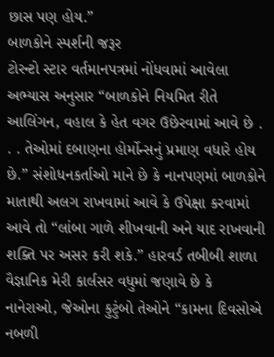છાસ પણ હોય.”
બાળકોને સ્પર્શની જરૂર
ટોરન્ટો સ્ટાર વર્તમાનપત્રમાં નોંધવામાં આવેલા અભ્યાસ અનુસાર “બાળકોને નિયમિત રીતે આલિંગન, વહાલ કે હેત વગર ઉછેરવામાં આવે છે . . . તેઓમાં દબાણના હોર્મોન્સનું પ્રમાણ વધારે હોય છે.” સંશોધનકર્તાઓ માને છે કે નાનપણમાં બાળકોને માતાથી અલગ રાખવામાં આવે કે ઉપેક્ષા કરવામાં આવે તો “લાંબા ગાળે શીખવાની અને યાદ રાખવાની શક્તિ પર અસર કરી શકે.” હારવર્ડ તબીબી શાળા વૈજ્ઞાનિક મેરી કાર્લસર વધુમાં જણાવે છે કે નાનેરાઓ, જેઓના કુટુંબો તેઓને “કામના દિવસોએ નબળી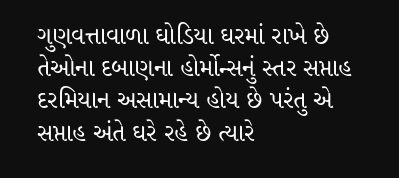ગુણવત્તાવાળા ઘોડિયા ઘરમાં રાખે છે તેઓના દબાણના હોર્મોન્સનું સ્તર સપ્તાહ દરમિયાન અસામાન્ય હોય છે પરંતુ એ સપ્તાહ અંતે ઘરે રહે છે ત્યારે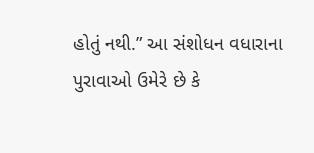હોતું નથી.” આ સંશોધન વધારાના પુરાવાઓ ઉમેરે છે કે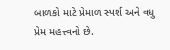બાળકો માટે પ્રેમાળ સ્પર્શ અને વધુ પ્રેમ મહત્ત્વનો છે.